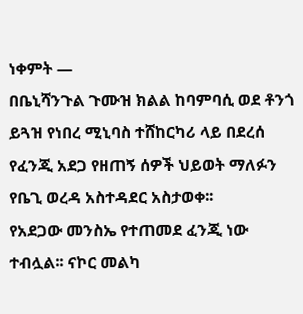ነቀምት —
በቤኒሻንጉል ጉሙዝ ክልል ከባምባሲ ወደ ቶንጎ ይጓዝ የነበረ ሚኒባስ ተሸከርካሪ ላይ በደረሰ የፈንጂ አደጋ የዘጠኝ ሰዎች ህይወት ማለፉን የቤጊ ወረዳ አስተዳደር አስታወቀ፡፡
የአደጋው መንስኤ የተጠመደ ፈንጂ ነው ተብሏል፡፡ ናኮር መልካ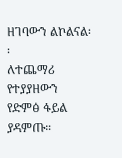ዘገባውን ልኮልናል፡፡
ለተጨማሪ የተያያዘውን የድምፅ ፋይል ያዳምጡ።